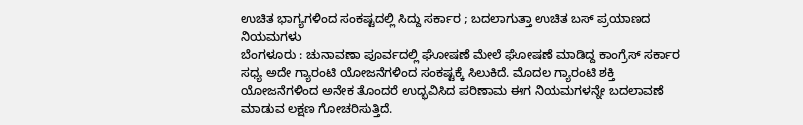ಉಚಿತ ಭಾಗ್ಯಗಳಿಂದ ಸಂಕಷ್ಟದಲ್ಲಿ ಸಿದ್ದು ಸರ್ಕಾರ ; ಬದಲಾಗುತ್ತಾ ಉಚಿತ ಬಸ್ ಪ್ರಯಾಣದ ನಿಯಮಗಳು
ಬೆಂಗಳೂರು : ಚುನಾವಣಾ ಪೂರ್ವದಲ್ಲಿ ಘೋಷಣೆ ಮೇಲೆ ಘೋಷಣೆ ಮಾಡಿದ್ದ ಕಾಂಗ್ರೆಸ್ ಸರ್ಕಾರ ಸಧ್ಯ ಅದೇ ಗ್ಯಾರಂಟಿ ಯೋಜನೆಗಳಿಂದ ಸಂಕಷ್ಟಕ್ಕೆ ಸಿಲುಕಿದೆ. ಮೊದಲ ಗ್ಯಾರಂಟಿ ಶಕ್ತಿ ಯೋಜನೆಗಳಿಂದ ಅನೇಕ ತೊಂದರೆ ಉದ್ಭವಿಸಿದ ಪರಿಣಾಮ ಈಗ ನಿಯಮಗಳನ್ನೇ ಬದಲಾವಣೆ ಮಾಡುವ ಲಕ್ಷಣ ಗೋಚರಿಸುತ್ತಿದೆ.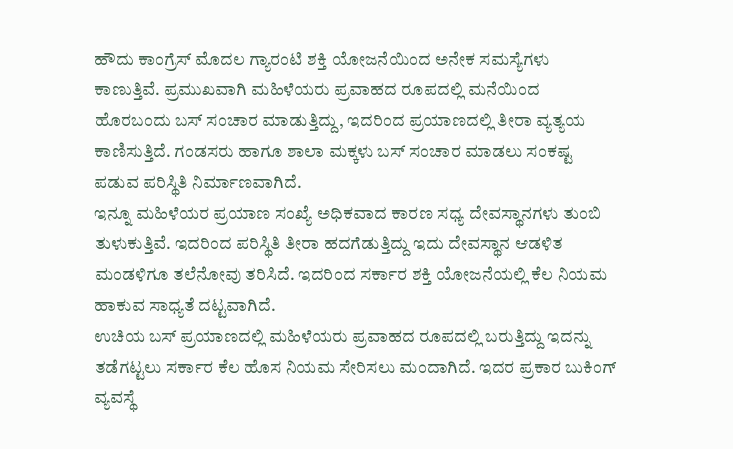ಹೌದು ಕಾಂಗ್ರೆಸ್ ಮೊದಲ ಗ್ಯಾರಂಟಿ ಶಕ್ತಿ ಯೋಜನೆಯಿಂದ ಅನೇಕ ಸಮಸ್ಯೆಗಳು ಕಾಣುತ್ತಿವೆ. ಪ್ರಮುಖವಾಗಿ ಮಹಿಳೆಯರು ಪ್ರವಾಹದ ರೂಪದಲ್ಲಿ ಮನೆಯಿಂದ ಹೊರಬಂದು ಬಸ್ ಸಂಚಾರ ಮಾಡುತ್ತಿದ್ದು, ಇದರಿಂದ ಪ್ರಯಾಣದಲ್ಲಿ ತೀರಾ ವ್ಯತ್ಯಯ ಕಾಣಿಸುತ್ತಿದೆ. ಗಂಡಸರು ಹಾಗೂ ಶಾಲಾ ಮಕ್ಕಳು ಬಸ್ ಸಂಚಾರ ಮಾಡಲು ಸಂಕಷ್ಟ ಪಡುವ ಪರಿಸ್ಥಿತಿ ನಿರ್ಮಾಣವಾಗಿದೆ.
ಇನ್ನೂ ಮಹಿಳೆಯರ ಪ್ರಯಾಣ ಸಂಖ್ಯೆ ಅಧಿಕವಾದ ಕಾರಣ ಸಧ್ಯ ದೇವಸ್ಥಾನಗಳು ತುಂಬಿ ತುಳುಕುತ್ತಿವೆ. ಇದರಿಂದ ಪರಿಸ್ಥಿತಿ ತೀರಾ ಹದಗೆಡುತ್ತಿದ್ದು ಇದು ದೇವಸ್ಥಾನ ಆಡಳಿತ ಮಂಡಳಿಗೂ ತಲೆನೋವು ತರಿಸಿದೆ. ಇದರಿಂದ ಸರ್ಕಾರ ಶಕ್ತಿ ಯೋಜನೆಯಲ್ಲಿ ಕೆಲ ನಿಯಮ ಹಾಕುವ ಸಾಧ್ಯತೆ ದಟ್ಟವಾಗಿದೆ.
ಉಚಿಯ ಬಸ್ ಪ್ರಯಾಣದಲ್ಲಿ ಮಹಿಳೆಯರು ಪ್ರವಾಹದ ರೂಪದಲ್ಲಿ ಬರುತ್ತಿದ್ದು ಇದನ್ನು ತಡೆಗಟ್ಟಲು ಸರ್ಕಾರ ಕೆಲ ಹೊಸ ನಿಯಮ ಸೇರಿಸಲು ಮಂದಾಗಿದೆ. ಇದರ ಪ್ರಕಾರ ಬುಕಿಂಗ್ ವ್ಯವಸ್ಥೆ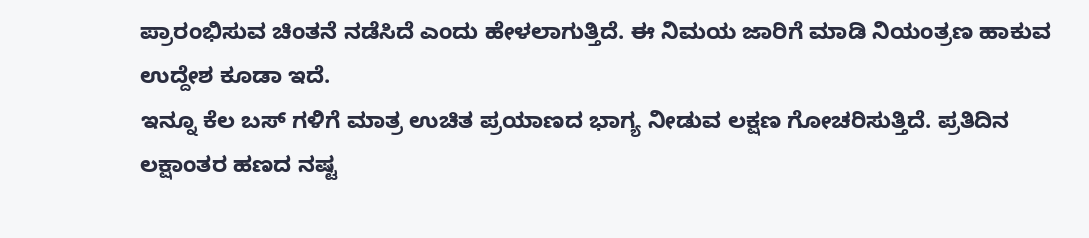ಪ್ರಾರಂಭಿಸುವ ಚಿಂತನೆ ನಡೆಸಿದೆ ಎಂದು ಹೇಳಲಾಗುತ್ತಿದೆ. ಈ ನಿಮಯ ಜಾರಿಗೆ ಮಾಡಿ ನಿಯಂತ್ರಣ ಹಾಕುವ ಉದ್ದೇಶ ಕೂಡಾ ಇದೆ.
ಇನ್ನೂ ಕೆಲ ಬಸ್ ಗಳಿಗೆ ಮಾತ್ರ ಉಚಿತ ಪ್ರಯಾಣದ ಭಾಗ್ಯ ನೀಡುವ ಲಕ್ಷಣ ಗೋಚರಿಸುತ್ತಿದೆ. ಪ್ರತಿದಿನ ಲಕ್ಷಾಂತರ ಹಣದ ನಷ್ಟ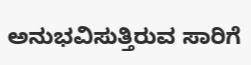ಅನುಭವಿಸುತ್ತಿರುವ ಸಾರಿಗೆ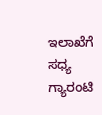ಇಲಾಖೆಗೆ ಸಧ್ಯ ಗ್ಯಾರಂಟಿ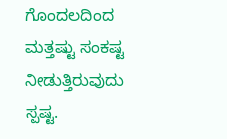ಗೊಂದಲದಿಂದ ಮತ್ತಷ್ಟು ಸಂಕಷ್ಟ ನೀಡುತ್ತಿರುವುದು ಸ್ಪಷ್ಟ.